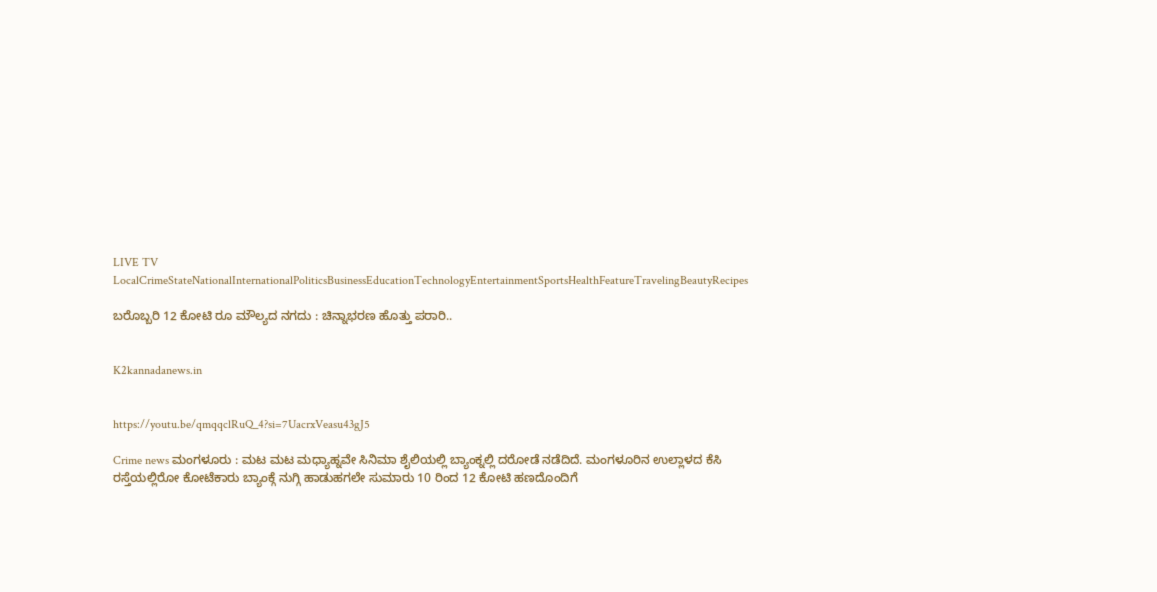LIVE TV LocalCrimeStateNationalInternationalPoliticsBusinessEducationTechnologyEntertainmentSportsHealthFeatureTravelingBeautyRecipes

ಬರೊಬ್ಬರಿ 12 ಕೋಟಿ ರೂ ಮೌಲ್ಯದ ನಗದು : ಚಿನ್ನಾಭರಣ ಹೊತ್ತು ಪರಾರಿ..


K2kannadanews.in


https://youtu.be/qmqqclRuQ_4?si=7UacrxVeasu43gJ5

Crime news ಮಂಗಳೂರು : ಮಟ ಮಟ ಮಧ್ಯಾಹ್ನವೇ ಸಿನಿಮಾ ಶೈಲಿಯಲ್ಲಿ ಬ್ಯಾಂಕ್ನಲ್ಲಿ ದರೋಡೆ ನಡೆದಿದೆ. ಮಂಗಳೂರಿನ ಉಲ್ಲಾಳದ ಕೆಸಿ ರಸ್ತೆಯಲ್ಲಿರೋ ಕೋಟೆಕಾರು ಬ್ಯಾಂಕ್ಗೆ ನುಗ್ಗಿ ಹಾಡುಹಗಲೇ ಸುಮಾರು 10 ರಿಂದ 12 ಕೋಟಿ ಹಣದೊಂದಿಗೆ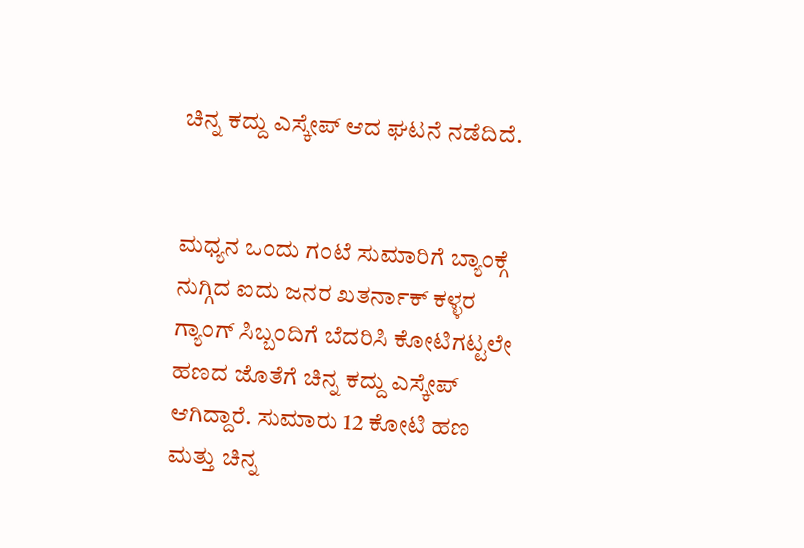ಚಿನ್ನ ಕದ್ದು ಎಸ್ಕೇಪ್ ಆದ ಘಟನೆ ನಡೆದಿದೆ.


ಮಧ್ಯನ ಒಂದು ಗಂಟೆ ಸುಮಾರಿಗೆ ಬ್ಯಾಂಕ್ಗೆ ನುಗ್ಗಿದ ಐದು ಜನರ ಖತರ್ನಾಕ್ ಕಳ್ಳರ ಗ್ಯಾಂಗ್ ಸಿಬ್ಬಂದಿಗೆ ಬೆದರಿಸಿ ಕೋಟಿಗಟ್ಟಲೇ ಹಣದ ಜೊತೆಗೆ ಚಿನ್ನ ಕದ್ದು ಎಸ್ಕೇಪ್ ಆಗಿದ್ದಾರೆ. ಸುಮಾರು 12 ಕೋಟಿ ಹಣ ಮತ್ತು ಚಿನ್ನ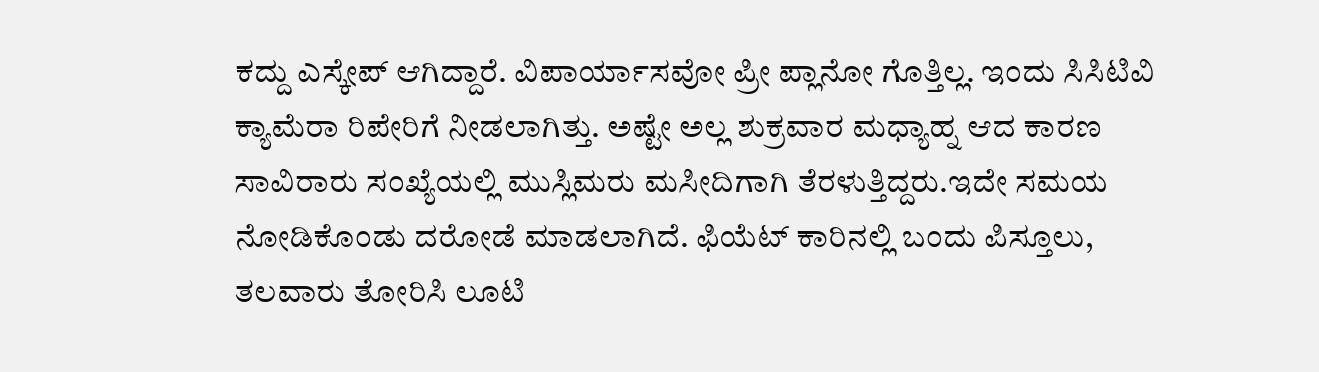ಕದ್ದು ಎಸ್ಕೇಪ್ ಆಗಿದ್ದಾರೆ. ವಿಪಾರ್ಯಾಸವೋ ಪ್ರೀ ಪ್ಲಾನೋ ಗೊತ್ತಿಲ್ಲ. ಇಂದು ಸಿಸಿಟಿವಿ ಕ್ಯಾಮೆರಾ ರಿಪೇರಿಗೆ ನೀಡಲಾಗಿತ್ತು. ಅಷ್ಟೇ ಅಲ್ಲ ಶುಕ್ರವಾರ ಮಧ್ಯಾಹ್ನ ಆದ ಕಾರಣ ಸಾವಿರಾರು ಸಂಖ್ಯೆಯಲ್ಲಿ ಮುಸ್ಲಿಮರು ಮಸೀದಿಗಾಗಿ ತೆರಳುತ್ತಿದ್ದರು.ಇದೇ ಸಮಯ ನೋಡಿಕೊಂಡು ದರೋಡೆ ಮಾಡಲಾಗಿದೆ. ಫಿಯೆಟ್ ಕಾರಿನಲ್ಲಿ ಬಂದು ಪಿಸ್ತೂಲು, ತಲವಾರು ತೋರಿಸಿ ಲೂಟಿ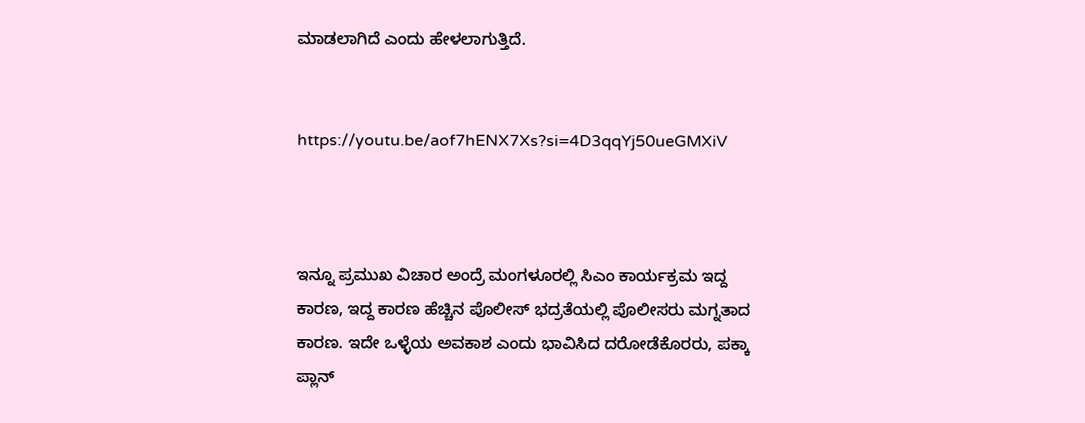ಮಾಡಲಾಗಿದೆ ಎಂದು ಹೇಳಲಾಗುತ್ತಿದೆ.


https://youtu.be/aof7hENX7Xs?si=4D3qqYj50ueGMXiV



ಇನ್ನೂ ಪ್ರಮುಖ ವಿಚಾರ ಅಂದ್ರೆ ಮಂಗಳೂರಲ್ಲಿ ಸಿಎಂ ಕಾರ್ಯಕ್ರಮ ಇದ್ದ ಕಾರಣ, ಇದ್ದ ಕಾರಣ ಹೆಚ್ಚಿನ ಪೊಲೀಸ್ ಭದ್ರತೆಯಲ್ಲಿ ಪೊಲೀಸರು ಮಗ್ನತಾದ ಕಾರಣ. ಇದೇ ಒಳ್ಳೆಯ ಅವಕಾಶ ಎಂದು ಭಾವಿಸಿದ ದರೋಡೆಕೊರರು, ಪಕ್ಕಾ ಪ್ಲಾನ್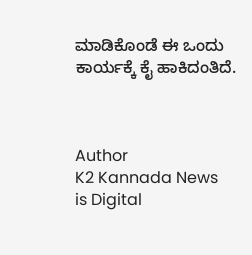ಮಾಡಿಕೊಂಡೆ ಈ‌ ಒಂದು ಕಾರ್ಯಕ್ಕೆ ಕೈ ಹಾಕಿದಂತಿದೆ.



Author
K2 Kannada News
is Digital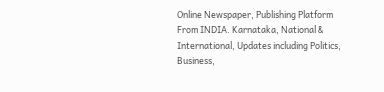Online Newspaper, Publishing Platform From INDIA. Karnataka, National & International, Updates including Politics, Business,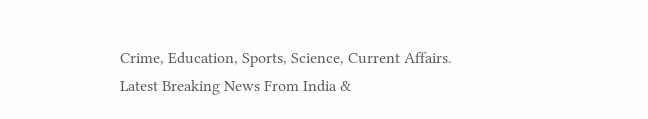Crime, Education, Sports, Science, Current Affairs. Latest Breaking News From India &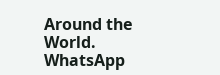Around the World.
WhatsApp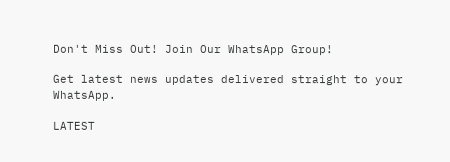Don't Miss Out! Join Our WhatsApp Group!

Get latest news updates delivered straight to your WhatsApp.

LATEST